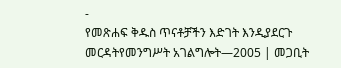-
የመጽሐፍ ቅዱስ ጥናቶቻችን እድገት እንዲያደርጉ መርዳትየመንግሥት አገልግሎት—2005 | መጋቢት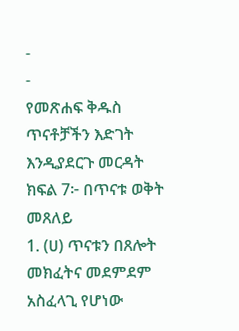-
-
የመጽሐፍ ቅዱስ ጥናቶቻችን እድገት እንዲያደርጉ መርዳት
ክፍል 7፦ በጥናቱ ወቅት መጸለይ
1. (ሀ) ጥናቱን በጸሎት መክፈትና መደምደም አስፈላጊ የሆነው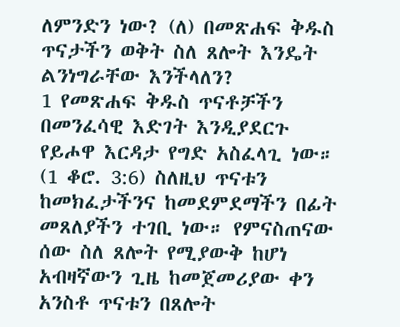ለምንድን ነው? (ለ) በመጽሐፍ ቅዱስ ጥናታችን ወቅት ስለ ጸሎት እንዴት ልንነግራቸው እንችላለን?
1 የመጽሐፍ ቅዱስ ጥናቶቻችን በመንፈሳዊ እድገት እንዲያደርጉ የይሖዋ እርዳታ የግድ አስፈላጊ ነው። (1 ቆሮ. 3:6) ስለዚህ ጥናቱን ከመክፈታችንና ከመደምደማችን በፊት መጸለያችን ተገቢ ነው። የምናስጠናው ሰው ስለ ጸሎት የሚያውቅ ከሆነ አብዛኛውን ጊዜ ከመጀመሪያው ቀን አንስቶ ጥናቱን በጸሎት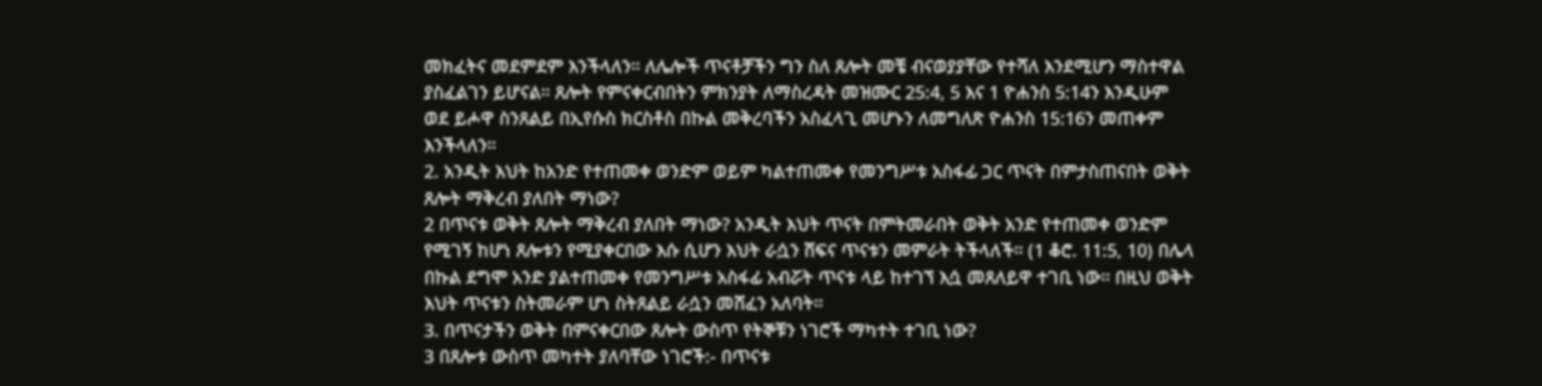መክፈትና መደምደም እንችላለን። ለሌሎች ጥናቶቻችን ግን ስለ ጸሎት መቼ ብናወያያቸው የተሻለ እንደሚሆን ማስተዋል ያስፈልገን ይሆናል። ጸሎት የምናቀርብበትን ምክንያት ለማስረዳት መዝሙር 25:4, 5 እና 1 ዮሐንስ 5:14ን እንዲሁም ወደ ይሖዋ ስንጸልይ በኢየሱስ ክርስቶስ በኩል መቅረባችን አስፈላጊ መሆኑን ለመግለጽ ዮሐንስ 15:16ን መጠቀም እንችላለን።
2. አንዲት እህት ከአንድ የተጠመቀ ወንድም ወይም ካልተጠመቀ የመንግሥቱ አስፋፊ ጋር ጥናት በምታስጠናበት ወቅት ጸሎት ማቅረብ ያለበት ማነው?
2 በጥናቱ ወቅት ጸሎት ማቅረብ ያለበት ማነው? አንዲት እህት ጥናት በምትመራበት ወቅት አንድ የተጠመቀ ወንድም የሚገኝ ከሆነ ጸሎቱን የሚያቀርበው እሱ ሲሆን እህት ራሷን ሸፍና ጥናቱን መምራት ትችላለች። (1 ቆሮ. 11:5, 10) በሌላ በኩል ደግሞ አንድ ያልተጠመቀ የመንግሥቱ አስፋፊ አብሯት ጥናቱ ላይ ከተገኘ እሷ መጸለይዋ ተገቢ ነው። በዚህ ወቅት እህት ጥናቱን ስትመራም ሆነ ስትጸልይ ራሷን መሸፈን አለባት።
3. በጥናታችን ወቅት በምናቀርበው ጸሎት ውስጥ የትኞቹን ነገሮች ማካተት ተገቢ ነው?
3 በጸሎቱ ውስጥ መካተት ያለባቸው ነገሮች:- በጥናቱ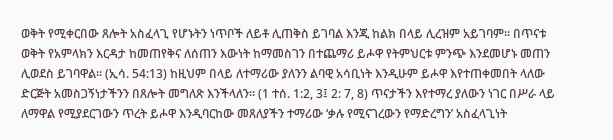ወቅት የሚቀርበው ጸሎት አስፈላጊ የሆኑትን ነጥቦች ለይቶ ሊጠቅስ ይገባል እንጂ ከልክ በላይ ሊረዝም አይገባም። በጥናቱ ወቅት የአምላክን እርዳታ ከመጠየቅና ለሰጠን እውነት ከማመስገን በተጨማሪ ይሖዋ የትምህርቱ ምንጭ እንደመሆኑ መጠን ሊወደስ ይገባዋል። (ኢሳ. 54:13) ከዚህም በላይ ለተማሪው ያለንን ልባዊ አሳቢነት እንዲሁም ይሖዋ እየተጠቀመበት ላለው ድርጅት አመስጋኝነታችንን በጸሎት መግለጽ እንችላለን። (1 ተሰ. 1:2, 3፤ 2: 7, 8) ጥናታችን እየተማረ ያለውን ነገር በሥራ ላይ ለማዋል የሚያደርገውን ጥረት ይሖዋ እንዲባርከው መጸለያችን ተማሪው ‘ቃሉ የሚናገረውን የማድረግን’ አስፈላጊነት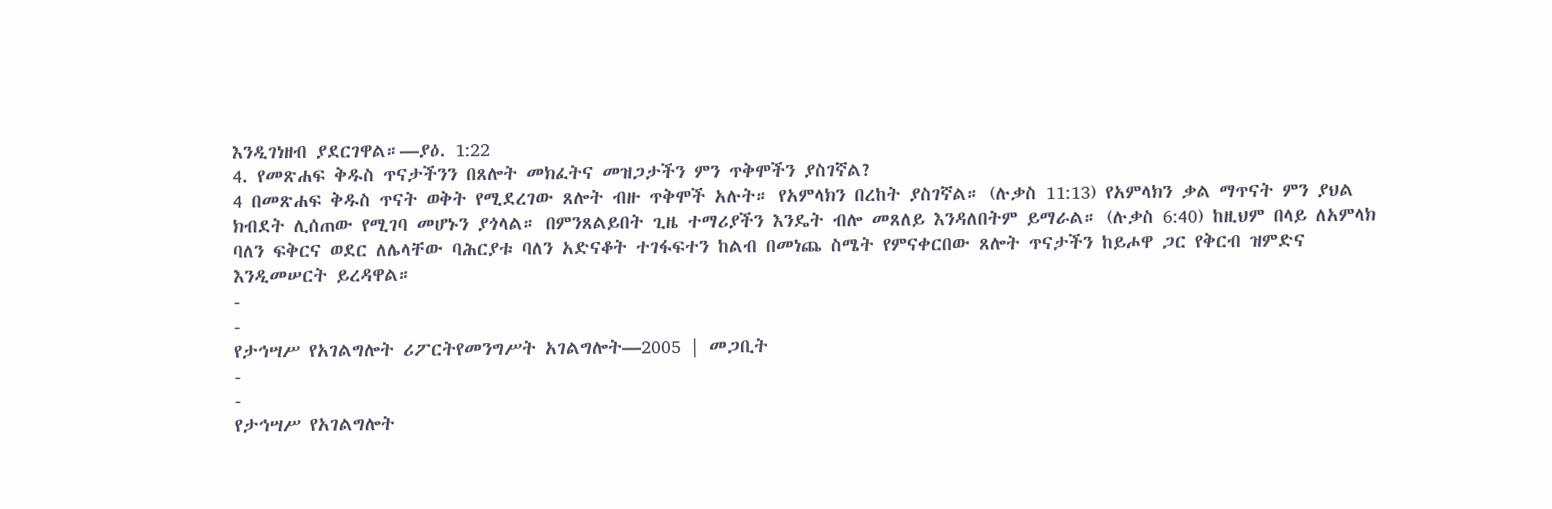እንዲገነዘብ ያደርገዋል።—ያዕ. 1:22
4. የመጽሐፍ ቅዱስ ጥናታችንን በጸሎት መክፈትና መዝጋታችን ምን ጥቅሞችን ያስገኛል?
4 በመጽሐፍ ቅዱስ ጥናት ወቅት የሚደረገው ጸሎት ብዙ ጥቅሞች አሉት። የአምላክን በረከት ያስገኛል። (ሉቃስ 11:13) የአምላክን ቃል ማጥናት ምን ያህል ክብደት ሊሰጠው የሚገባ መሆኑን ያጎላል። በምንጸልይበት ጊዜ ተማሪያችን እንዴት ብሎ መጸለይ እንዳለበትም ይማራል። (ሉቃስ 6:40) ከዚህም በላይ ለአምላክ ባለን ፍቅርና ወደር ለሌላቸው ባሕርያቱ ባለን አድናቆት ተገፋፍተን ከልብ በመነጨ ስሜት የምናቀርበው ጸሎት ጥናታችን ከይሖዋ ጋር የቅርብ ዝምድና እንዲመሠርት ይረዳዋል።
-
-
የታኅሣሥ የአገልግሎት ሪፖርትየመንግሥት አገልግሎት—2005 | መጋቢት
-
-
የታኅሣሥ የአገልግሎት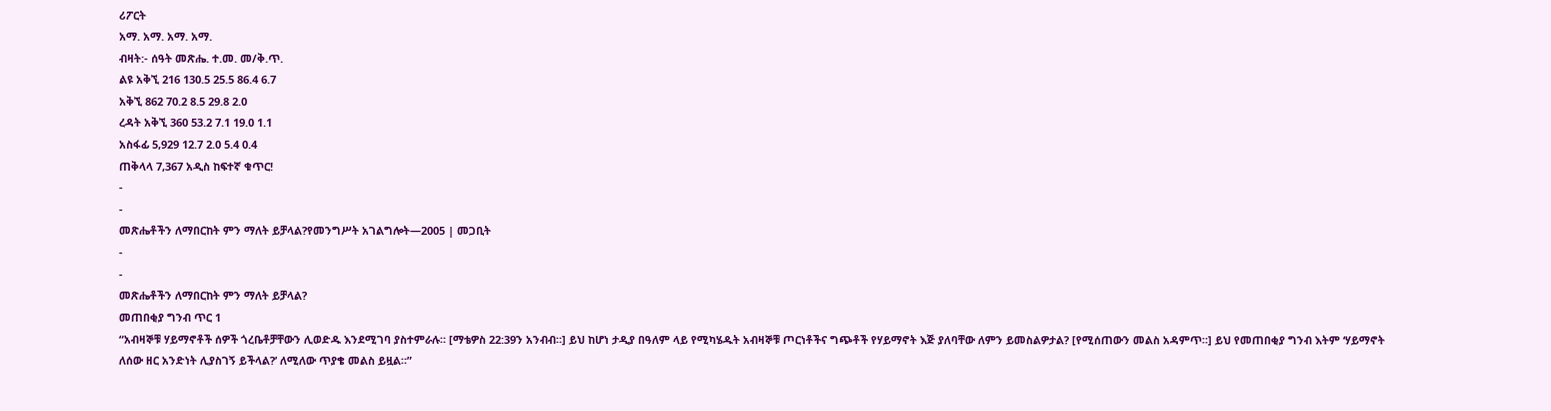ሪፖርት
አማ. አማ. አማ. አማ.
ብዛት:- ሰዓት መጽሔ. ተ.መ. መ/ቅ.ጥ.
ልዩ አቅኚ 216 130.5 25.5 86.4 6.7
አቅኚ 862 70.2 8.5 29.8 2.0
ረዳት አቅኚ 360 53.2 7.1 19.0 1.1
አስፋፊ 5,929 12.7 2.0 5.4 0.4
ጠቅላላ 7,367 አዲስ ከፍተኛ ቁጥር!
-
-
መጽሔቶችን ለማበርከት ምን ማለት ይቻላል?የመንግሥት አገልግሎት—2005 | መጋቢት
-
-
መጽሔቶችን ለማበርከት ምን ማለት ይቻላል?
መጠበቂያ ግንብ ጥር 1
“አብዛኞቹ ሃይማኖቶች ሰዎች ጎረቤቶቻቸውን ሊወድዱ እንደሚገባ ያስተምራሉ። [ማቴዎስ 22:39ን አንብብ።] ይህ ከሆነ ታዲያ በዓለም ላይ የሚካሄዱት አብዛኞቹ ጦርነቶችና ግጭቶች የሃይማኖት እጅ ያለባቸው ለምን ይመስልዎታል? [የሚሰጠውን መልስ አዳምጥ።] ይህ የመጠበቂያ ግንብ እትም ‘ሃይማኖት ለሰው ዘር አንድነት ሊያስገኝ ይችላል?’ ለሚለው ጥያቄ መልስ ይዟል።”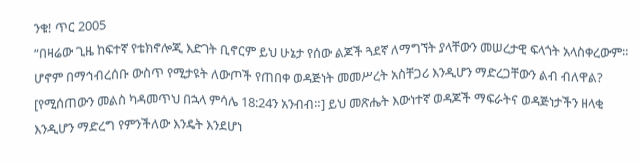ንቁ! ጥር 2005
“በዛሬው ጊዜ ከፍተኛ የቴክኖሎጂ እድገት ቢኖርም ይህ ሁኔታ የሰው ልጆች ጓደኛ ለማግኘት ያላቸውን መሠረታዊ ፍላጎት አላስቀረውም። ሆኖም በማኅብረሰቡ ውስጥ የሚታዩት ለውጦች የጠበቀ ወዳጅነት መመሥረት አስቸጋሪ እንዲሆን ማድረጋቸውን ልብ ብለዋል? [የሚሰጠውን መልስ ካዳመጥህ በኋላ ምሳሌ 18:24ን አንብብ።] ይህ መጽሔት እውነተኛ ወዳጆች ማፍራትና ወዳጅነታችን ዘላቂ እንዲሆን ማድረግ የምንችለው እንዴት እንደሆነ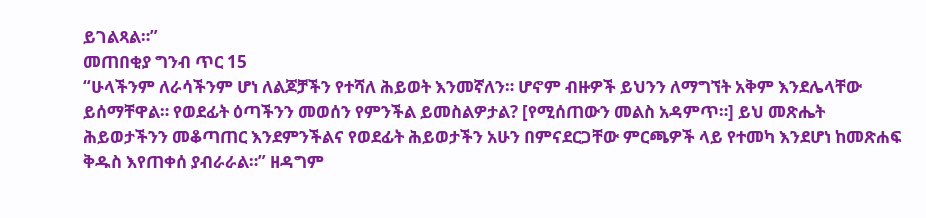ይገልጻል።”
መጠበቂያ ግንብ ጥር 15
“ሁላችንም ለራሳችንም ሆነ ለልጆቻችን የተሻለ ሕይወት እንመኛለን። ሆኖም ብዙዎች ይህንን ለማግኘት አቅም እንደሌላቸው ይሰማቸዋል። የወደፊት ዕጣችንን መወሰን የምንችል ይመስልዎታል? [የሚሰጠውን መልስ አዳምጥ።] ይህ መጽሔት ሕይወታችንን መቆጣጠር እንደምንችልና የወደፊት ሕይወታችን አሁን በምናደርጋቸው ምርጫዎች ላይ የተመካ እንደሆነ ከመጽሐፍ ቅዱስ እየጠቀሰ ያብራራል።” ዘዳግም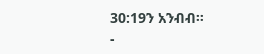30:19ን አንብብ።
-